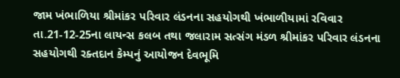જામ ખંભાળિયા શ્રીમાંકર પરિવાર લંડનના સહયોગથી ખંભાળીયામાં રવિવાર તા.21-12-25ના લાયન્સ કલબ તથા જલારામ સત્સંગ મંડળ શ્રીમાંકર પરિવાર લંડનના સહયોગથી રક્તદાન કેમ્પનું આયોજન દેવભૂમિ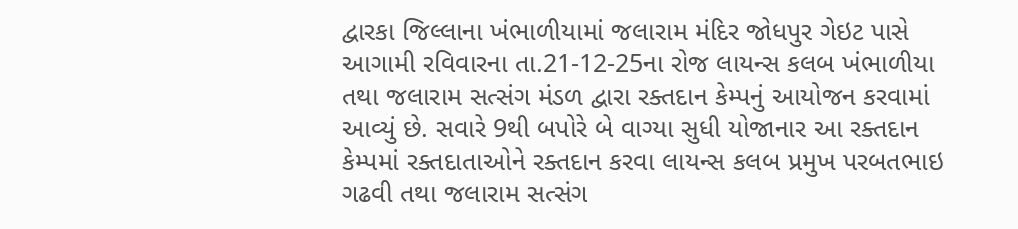દ્વારકા જિલ્લાના ખંભાળીયામાં જલારામ મંદિર જોધપુર ગેઇટ પાસે આગામી રવિવારના તા.21-12-25ના રોજ લાયન્સ કલબ ખંભાળીયા તથા જલારામ સત્સંગ મંડળ દ્વારા રક્તદાન કેમ્પનું આયોજન કરવામાં આવ્યું છે. સવારે 9થી બપોરે બે વાગ્યા સુધી યોજાનાર આ રક્તદાન કેમ્પમાં રક્તદાતાઓને રક્તદાન કરવા લાયન્સ કલબ પ્રમુખ પરબતભાઇ ગઢવી તથા જલારામ સત્સંગ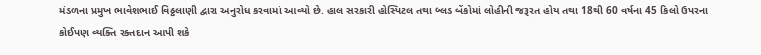મંડળના પ્રમુખ ભાવેશભાઈ વિઠ્ઠલાણી દ્વારા અનુરોધ કરવામાં આવ્યો છે. હાલ સરકારી હોસ્પિટલ તથા બ્લડ બેંકોમાં લોહીની જરૂરત હોય તથા 18થી 60 વર્ષના 45 કિલો ઉપરના કોઈપણ વ્યક્તિ રક્તદાન આપી શકે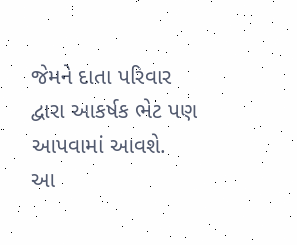જેમને દાતા પરિવાર દ્વારા આકર્ષક ભેટ પણ આપવામાં આવશે.
આ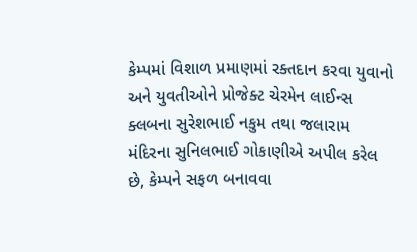કેમ્પમાં વિશાળ પ્રમાણમાં રક્તદાન કરવા યુવાનો અને યુવતીઓને પ્રોજેક્ટ ચેરમેન લાઈન્સ ક્લબના સુરેશભાઈ નકુમ તથા જલારામ મંદિરના સુનિલભાઈ ગોકાણીએ અપીલ કરેલ છે, કેમ્પને સફળ બનાવવા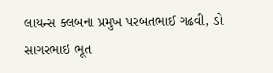લાયન્સ ક્લબના પ્રમુખ પરબતભાઈ ગઢવી, ડો સાગરભાઇ ભૂત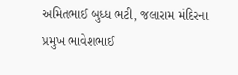અમિતભાઈ બુધ્ધ ભટી, જલારામ મંદિરના પ્રમુખ ભાવેશભાઈ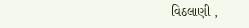વિઠલાણી ,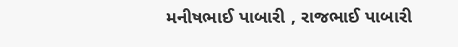મનીષભાઈ પાબારી , રાજભાઈ પાબારી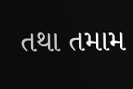તથા તમામ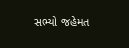સભ્યો જહેમત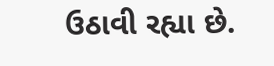ઉઠાવી રહ્યા છે.